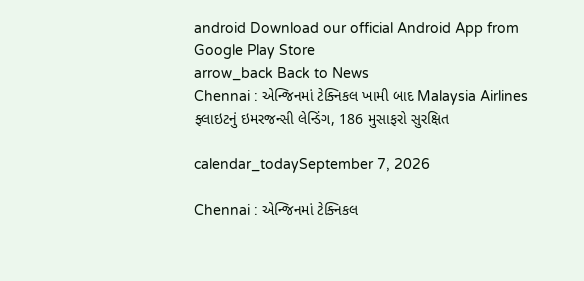android Download our official Android App from Google Play Store
arrow_back Back to News
Chennai : એન્જિનમાં ટેક્નિકલ ખામી બાદ Malaysia Airlines ફ્લાઇટનું ઇમરજન્સી લેન્ડિંગ, 186 મુસાફરો સુરક્ષિત

calendar_todaySeptember 7, 2026

Chennai : એન્જિનમાં ટેક્નિકલ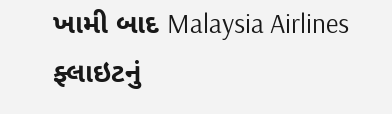ખામી બાદ Malaysia Airlines ફ્લાઇટનું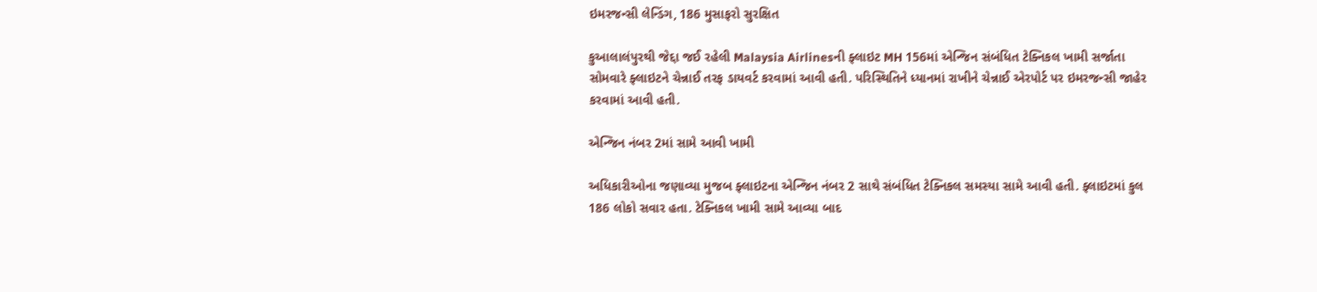ઇમરજન્સી લેન્ડિંગ, 186 મુસાફરો સુરક્ષિત

કુઆલાલંપુરથી જેદ્દા જઈ રહેલી Malaysia Airlinesની ફ્લાઇટ MH 156માં એન્જિન સંબંધિત ટેક્નિકલ ખામી સર્જાતા સોમવારે ફ્લાઇટને ચેન્નાઈ તરફ ડાયવર્ટ કરવામાં આવી હતી. પરિસ્થિતિને ધ્યાનમાં રાખીને ચેન્નાઈ એરપોર્ટ પર ઇમરજન્સી જાહેર કરવામાં આવી હતી.

એન્જિન નંબર 2માં સામે આવી ખામી

અધિકારીઓના જણાવ્યા મુજબ ફ્લાઇટના એન્જિન નંબર 2 સાથે સંબંધિત ટેક્નિકલ સમસ્યા સામે આવી હતી. ફ્લાઇટમાં કુલ 186 લોકો સવાર હતા. ટેક્નિકલ ખામી સામે આવ્યા બાદ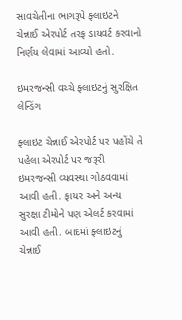સાવચેતીના ભાગરૂપે ફ્લાઇટને ચેન્નાઈ એરપોર્ટ તરફ ડાયવર્ટ કરવાનો નિર્ણય લેવામાં આવ્યો હતો.

ઇમરજન્સી વચ્ચે ફ્લાઇટનું સુરક્ષિત લેન્ડિંગ

ફ્લાઇટ ચેન્નાઈ એરપોર્ટ પર પહોંચે તે પહેલા એરપોર્ટ પર જરૂરી ઇમરજન્સી વ્યવસ્થા ગોઠવવામાં આવી હતી. ફાયર અને અન્ય સુરક્ષા ટીમોને પણ એલર્ટ કરવામાં આવી હતી. બાદમાં ફ્લાઇટનું ચેન્નાઈ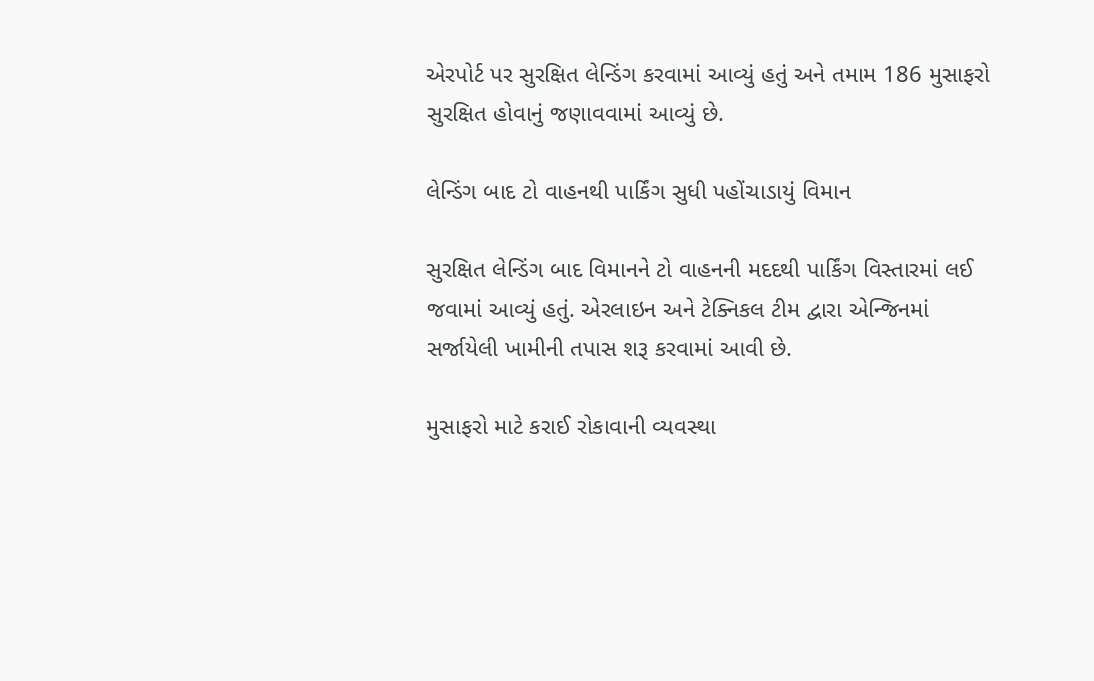એરપોર્ટ પર સુરક્ષિત લેન્ડિંગ કરવામાં આવ્યું હતું અને તમામ 186 મુસાફરો સુરક્ષિત હોવાનું જણાવવામાં આવ્યું છે.

લેન્ડિંગ બાદ ટો વાહનથી પાર્કિંગ સુધી પહોંચાડાયું વિમાન

સુરક્ષિત લેન્ડિંગ બાદ વિમાનને ટો વાહનની મદદથી પાર્કિંગ વિસ્તારમાં લઈ જવામાં આવ્યું હતું. એરલાઇન અને ટેક્નિકલ ટીમ દ્વારા એન્જિનમાં સર્જાયેલી ખામીની તપાસ શરૂ કરવામાં આવી છે.

મુસાફરો માટે કરાઈ રોકાવાની વ્યવસ્થા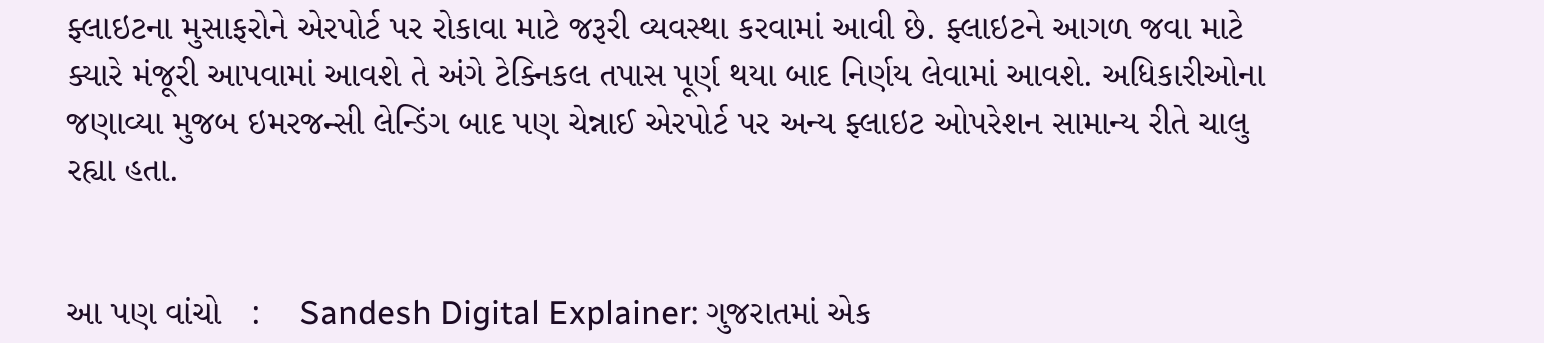ફ્લાઇટના મુસાફરોને એરપોર્ટ પર રોકાવા માટે જરૂરી વ્યવસ્થા કરવામાં આવી છે. ફ્લાઇટને આગળ જવા માટે ક્યારે મંજૂરી આપવામાં આવશે તે અંગે ટેક્નિકલ તપાસ પૂર્ણ થયા બાદ નિર્ણય લેવામાં આવશે. અધિકારીઓના જણાવ્યા મુજબ ઇમરજન્સી લેન્ડિંગ બાદ પણ ચેન્નાઈ એરપોર્ટ પર અન્ય ફ્લાઇટ ઓપરેશન સામાન્ય રીતે ચાલુ રહ્યા હતા.


આ પણ વાંચો   :    Sandesh Digital Explainer: ગુજરાતમાં એક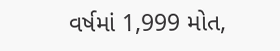વર્ષમાં 1,999 મોત,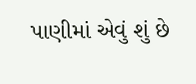પાણીમાં એવું શું છે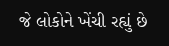જે લોકોને ખેંચી રહ્યું છે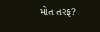મોત તરફ?